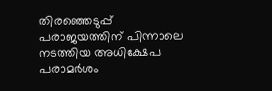തിരഞ്ഞെടുപ്പ് പരാജയത്തിന് പിന്നാലെ നടത്തിയ അധിക്ഷേപ പരാമർശം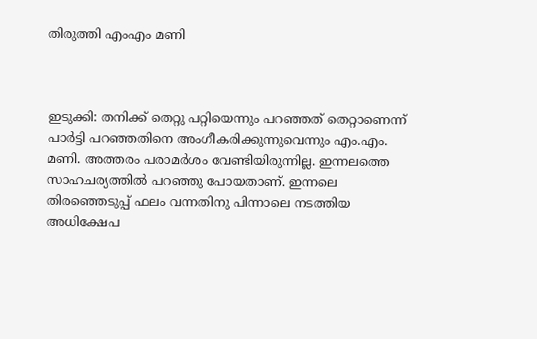തിരുത്തി എംഎം മണി



ഇടുക്കി: തനിക്ക് തെറ്റു പറ്റിയെന്നും പറഞ്ഞത് തെറ്റാണെന്ന് പാര്‍ട്ടി പറഞ്ഞതിനെ അംഗീകരിക്കുന്നുവെന്നും എം.എം. മണി. അത്തരം പരാമര്‍ശം വേണ്ടിയിരുന്നില്ല. ഇന്നലത്തെ സാഹചര്യത്തിൽ പറഞ്ഞു പോയതാണ്. ഇന്നലെ തിരഞ്ഞെടുപ്പ് ഫലം വന്നതിനു പിന്നാലെ നടത്തിയ അധിക്ഷേപ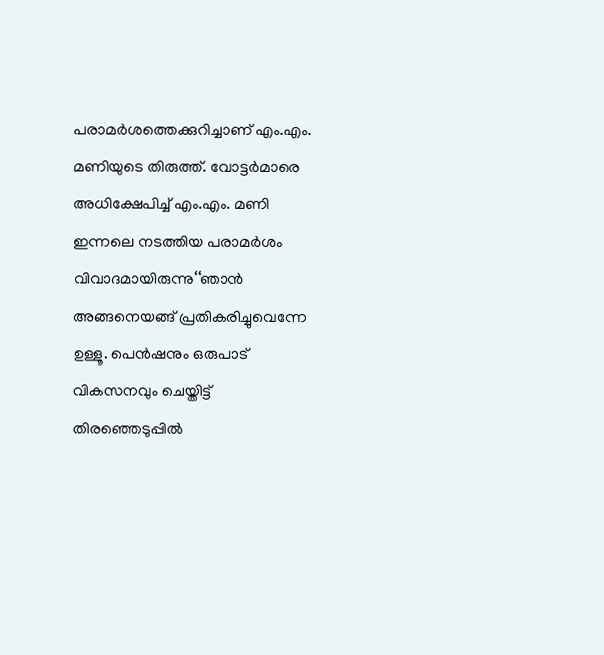പരാമര്‍ശത്തെക്കുറിച്ചാണ് എം.എം. മണിയുടെ തിരുത്ത്. വോട്ടര്‍മാരെ അധിക്ഷേപിച്ച് എം.എം. മണി ഇന്നലെ നടത്തിയ പരാമര്‍ശം വിവാദമായിരുന്നു‘‘ഞാൻ അങ്ങനെയങ്ങ് പ്രതികരിച്ചുവെന്നേ ഉള്ളൂ. പെൻഷനും ഒരുപാട് വികസനവും ചെയ്തിട്ട് തിരഞ്ഞെടുപ്പിൽ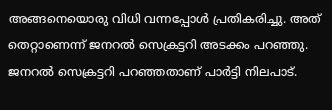അങ്ങനെയൊരു വിധി വന്നപ്പോൾ പ്രതികരിച്ചു. അത് തെറ്റാണെന്ന് ജനറൽ സെക്രട്ടറി അടക്കം പറഞ്ഞു. ജനറൽ സെക്രട്ടറി പറഞ്ഞതാണ് പാർട്ടി നിലപാട്.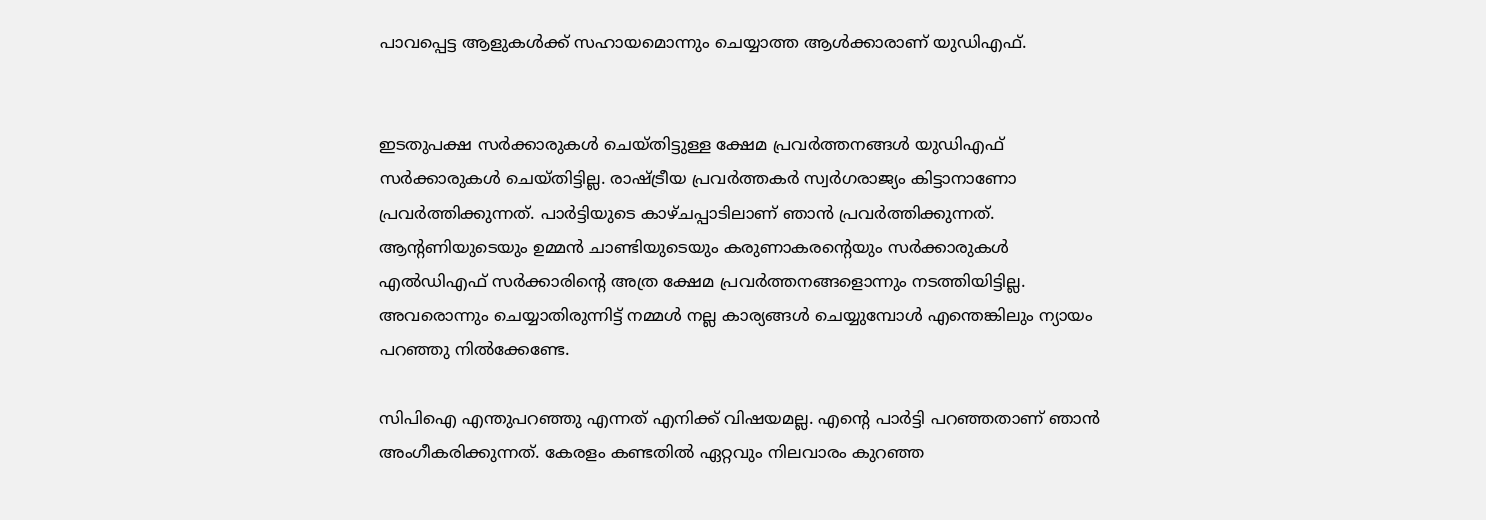പാവപ്പെട്ട ആളുകൾക്ക് സഹായമൊന്നും ചെയ്യാത്ത ആൾക്കാരാണ് യുഡിഎഫ്.


ഇടതുപക്ഷ സർക്കാരുകൾ ചെയ്തിട്ടുള്ള ക്ഷേമ പ്രവർത്തനങ്ങൾ യുഡിഎഫ് സർ‌ക്കാരുകൾ ചെയ്തിട്ടില്ല. രാഷ്ട്രീയ പ്രവർ‌ത്തകർ സ്വർഗരാജ്യം കിട്ടാനാണോ പ്രവർത്തിക്കുന്നത്. പാർട്ടിയുടെ കാഴ്ചപ്പാടിലാണ് ഞാൻ പ്രവർത്തിക്കുന്നത്. ആന്റണിയുടെയും ഉമ്മൻ ചാണ്ടിയുടെയും കരുണാകരന്റെയും സർക്കാരുകൾ എൽഡിഎഫ് സർക്കാരിന്റെ അത്ര ക്ഷേമ പ്രവർത്തനങ്ങളൊന്നും നടത്തിയിട്ടില്ല. അവരൊന്നും ചെയ്യാതിരുന്നിട്ട് നമ്മൾ നല്ല കാര്യങ്ങൾ ചെയ്യുമ്പോൾ എന്തെങ്കിലും ന്യായം പറഞ്ഞു നിൽക്കേണ്ടേ.

സിപിഐ എന്തുപറഞ്ഞു എന്നത് എനിക്ക് വിഷയമല്ല. എന്റെ പാർട്ടി പറഞ്ഞതാണ് ഞാൻ അംഗീകരിക്കുന്നത്. കേരളം കണ്ടതിൽ ഏറ്റവും നിലവാരം കുറഞ്ഞ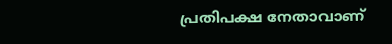പ്രതിപക്ഷ നേതാവാണ്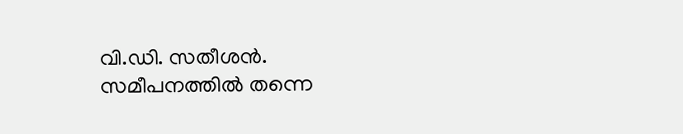വി.ഡി. സതീശൻ. സമീപനത്തിൽ തന്നെ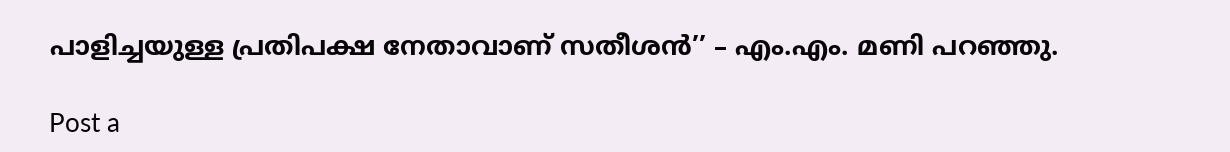പാളിച്ചയുള്ള പ്രതിപക്ഷ നേതാവാണ് സതീശൻ’’ – എം.എം. മണി പറഞ്ഞു.

Post a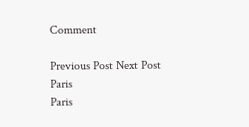Comment

Previous Post Next Post
Paris
Paris